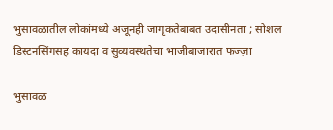भुसावळातील लोकांमध्ये अजूनही जागृकतेबाबत उदासीनता ; सोशल डिस्टनसिंगसह कायदा व सुव्यवस्थतेचा भाजीबाजारात फज्ज़ा

भुसावळ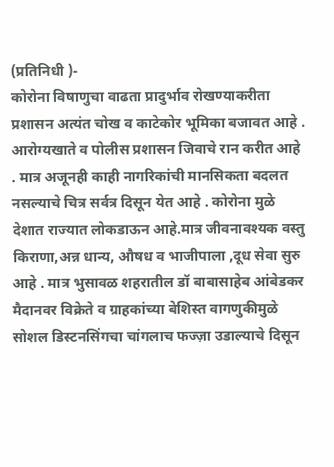(प्रतिनिधी )-
कोरोना विषाणुचा वाढता प्रादुर्भाव रोखण्याकरीता प्रशासन अत्यंत चोख व काटेकोर भूमिका बजावत आहे . आरोग्यखाते व पोलीस प्रशासन जिवाचे रान करीत आहे . मात्र अजूनही काही नागरिकांची मानसिकता बदलत नसल्याचे चित्र सर्वत्र दिसून येत आहे . कोरोना मुळे देशात राज्यात लोकडाऊन आहे.मात्र जीवनावश्यक वस्तु किराणा,अन्न धान्य, औषध व भाजीपाला ,दूध सेवा सुरु आहे . मात्र भुसावळ शहरातील डॉ बाबासाहेब आंबेडकर मैदानवर विक्रेते व ग्राहकांच्या बेशिस्त वागणुकीमुळे सोशल डिस्टनसिंगचा चांगलाच फज्ज़ा उडाल्याचे दिसून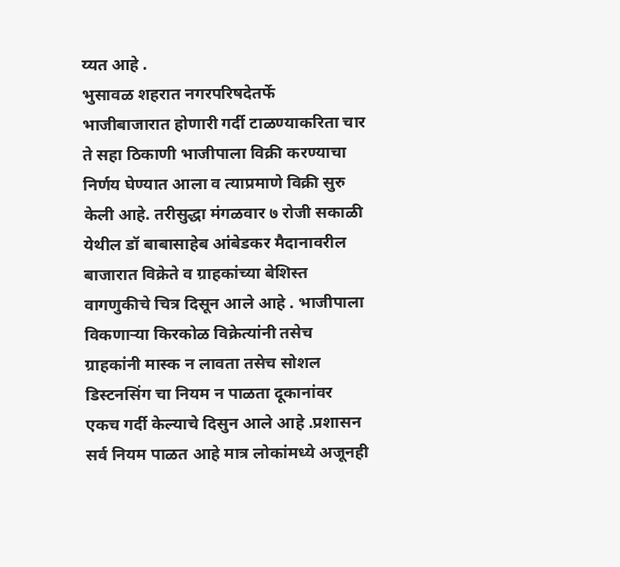य्यत आहे .
भुसावळ शहरात नगरपरिषदेतर्फे भाजीबाजारात होणारी गर्दी टाळण्याकरिता चार ते सहा ठिकाणी भाजीपाला विक्री करण्याचा निर्णय घेण्यात आला व त्याप्रमाणे विक्री सुरु केली आहे. तरीसुद्धा मंगळवार ७ रोजी सकाळी येथील डॉ बाबासाहेब आंबेडकर मैदानावरील बाजारात विक्रेते व ग्राहकांच्या बेशिस्त वागणुकीचे चित्र दिसून आले आहे . भाजीपाला विकणाऱ्या किरकोळ विक्रेत्यांनी तसेच ग्राहकांनी मास्क न लावता तसेच सोशल डिस्टनसिंग चा नियम न पाळता दूकानांवर एकच गर्दी केल्याचे दिसुन आले आहे .प्रशासन सर्व नियम पाळत आहे मात्र लोकांमध्ये अजूनही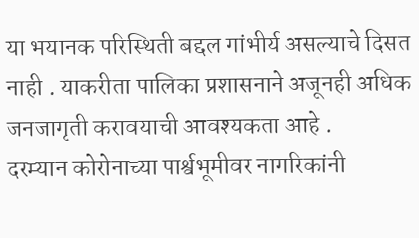या भयानक परिस्थिती बद्दल गांभीर्य असल्याचे दिसत नाही . याकरीता पालिका प्रशासनाने अजूनही अधिक जनजागृती करावयाची आवश्यकता आहे .
दरम्यान कोरोनाच्या पार्श्वभूमीवर नागरिकांनी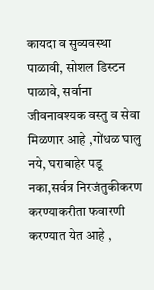कायदा व सुव्यवस्था पाळावी, सोशल डिस्टन पाळावे, सर्वाना जीवनावश्यक वस्तु व सेवा मिळणार आहे ,गोंधळ घालु नये, घराबाहेर पडू नका,सर्वत्र निरजंतुकीकरण करण्याकरीता फवारणी करण्यात येत आहे ,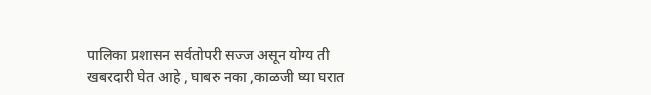पालिका प्रशासन सर्वतोपरी सज्ज असून योग्य ती खबरदारी घेत आहे , घाबरु नका ,काळजी घ्या घरात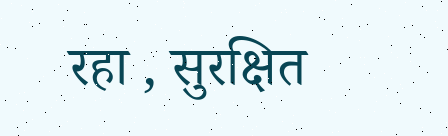रहा , सुरक्षित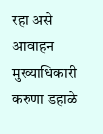रहा असे आवाहन मुख्याधिकारी करुणा डहाळे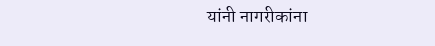यांनी नागरीकांना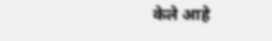केले आहे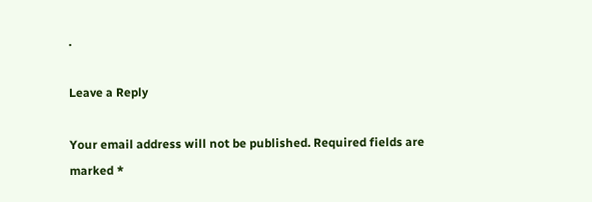.

Leave a Reply

Your email address will not be published. Required fields are marked *